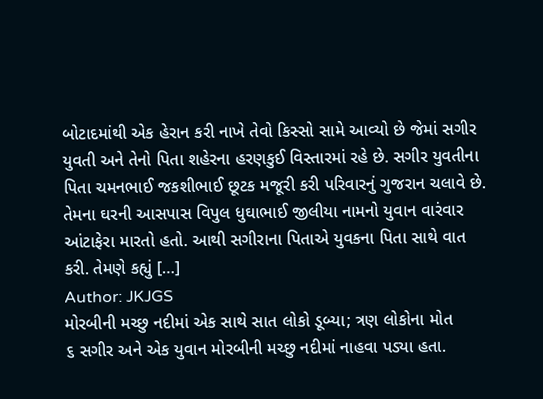બોટાદમાંથી એક હેરાન કરી નાખે તેવો કિસ્સો સામે આવ્યો છે જેમાં સગીર યુવતી અને તેનો પિતા શહેરના હરણકુઈ વિસ્તારમાં રહે છે. સગીર યુવતીના પિતા ચમનભાઈ જકશીભાઈ છૂટક મજૂરી કરી પરિવારનું ગુજરાન ચલાવે છે. તેમના ઘરની આસપાસ વિપુલ ધુઘાભાઈ જીલીયા નામનો યુવાન વારંવાર આંટાફેરા મારતો હતો. આથી સગીરાના પિતાએ યુવકના પિતા સાથે વાત કરી. તેમણે કહ્યું […]
Author: JKJGS
મોરબીની મચ્છુ નદીમાં એક સાથે સાત લોકો ડૂબ્યા; ત્રણ લોકોના મોત
૬ સગીર અને એક યુવાન મોરબીની મચ્છુ નદીમાં નાહવા પડ્યા હતા.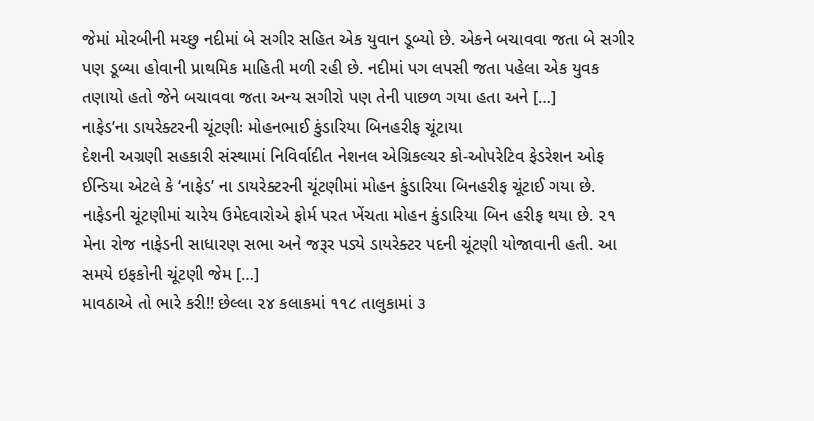જેમાં મોરબીની મચ્છુ નદીમાં બે સગીર સહિત એક યુવાન ડૂબ્યો છે. એકને બચાવવા જતા બે સગીર પણ ડૂબ્યા હોવાની પ્રાથમિક માહિતી મળી રહી છે. નદીમાં પગ લપસી જતા પહેલા એક યુવક તણાયો હતો જેને બચાવવા જતા અન્ય સગીરો પણ તેની પાછળ ગયા હતા અને […]
નાફેડ’ના ડાયરેક્ટરની ચૂંટણીઃ મોહનભાઈ કુંડારિયા બિનહરીફ ચૂંટાયા
દેશની અગ્રણી સહકારી સંસ્થામાં નિવિર્વાદીત નેશનલ એગ્રિકલ્ચર કો-ઓપરેટિવ ફેડરેશન ઓફ ઈન્ડિયા એટલે કે ‘નાફેડ’ ના ડાયરેક્ટરની ચૂંટણીમાં મોહન કુંડારિયા બિનહરીફ ચૂંટાઈ ગયા છે. નાફેડની ચૂંટણીમાં ચારેય ઉમેદવારોએ ફોર્મ પરત ખેંચતા મોહન કુંડારિયા બિન હરીફ થયા છે. ૨૧ મેના રોજ નાફેડની સાધારણ સભા અને જરૂર પડ્યે ડાયરેક્ટર પદની ચૂંટણી યોજાવાની હતી. આ સમયે ઇફકોની ચૂંટણી જેમ […]
માવઠાએ તો ભારે કરી!! છેલ્લા ૨૪ કલાકમાં ૧૧૮ તાલુકામાં ૩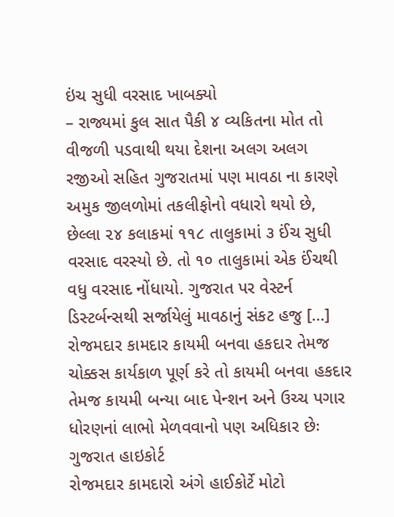ઇંચ સુધી વરસાદ ખાબક્યો
– રાજ્યમાં કુલ સાત પૈકી ૪ વ્યકિતના મોત તો વીજળી પડવાથી થયા દેશના અલગ અલગ રજીઓ સહિત ગુજરાતમાં પણ માવઠા ના કારણે અમુક જીલળોમાં તકલીફોનો વધારો થયો છે, છેલ્લા ૨૪ કલાકમાં ૧૧૮ તાલુકામાં ૩ ઈંચ સુધી વરસાદ વરસ્યો છે. તો ૧૦ તાલુકામાં એક ઈંચથી વધુ વરસાદ નોંધાયો. ગુજરાત પર વેસ્ટર્ન ડિસ્ટર્બન્સથી સર્જાયેલું માવઠાનું સંકટ હજુ […]
રોજમદાર કામદાર કાયમી બનવા હકદાર તેમજ ચોક્કસ કાર્યકાળ પૂર્ણ કરે તો કાયમી બનવા હકદાર તેમજ કાયમી બન્યા બાદ પેન્શન અને ઉચ્ચ પગાર ધોરણનાં લાભો મેળવવાનો પણ અધિકાર છેઃ ગુજરાત હાઇકોર્ટ
રોજમદાર કામદારો અંગે હાઈકોર્ટે મોટો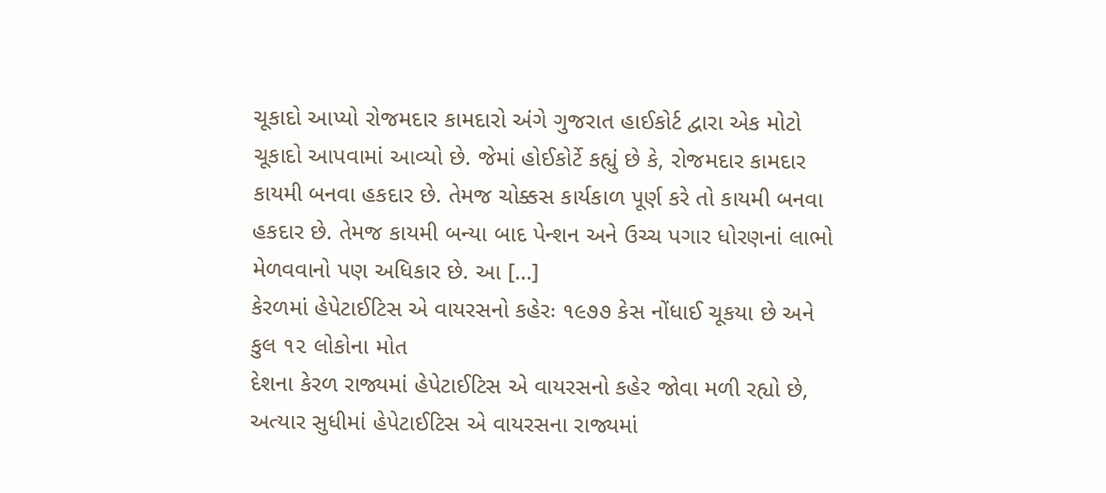ચૂકાદો આપ્યો રોજમદાર કામદારો અંગે ગુજરાત હાઈકોર્ટ દ્વારા એક મોટો ચૂકાદો આપવામાં આવ્યો છે. જેમાં હોઈકોર્ટે કહ્યું છે કે, રોજમદાર કામદાર કાયમી બનવા હકદાર છે. તેમજ ચોક્કસ કાર્યકાળ પૂર્ણ કરે તો કાયમી બનવા હકદાર છે. તેમજ કાયમી બન્યા બાદ પેન્શન અને ઉચ્ચ પગાર ધોરણનાં લાભો મેળવવાનો પણ અધિકાર છે. આ […]
કેરળમાં હેપેટાઈટિસ એ વાયરસનો કહેરઃ ૧૯૭૭ કેસ નોંધાઈ ચૂકયા છે અને કુલ ૧૨ લોકોના મોત
દેશના કેરળ રાજ્યમાં હેપેટાઈટિસ એ વાયરસનો કહેર જોવા મળી રહ્યો છે, અત્યાર સુધીમાં હેપેટાઈટિસ એ વાયરસના રાજ્યમાં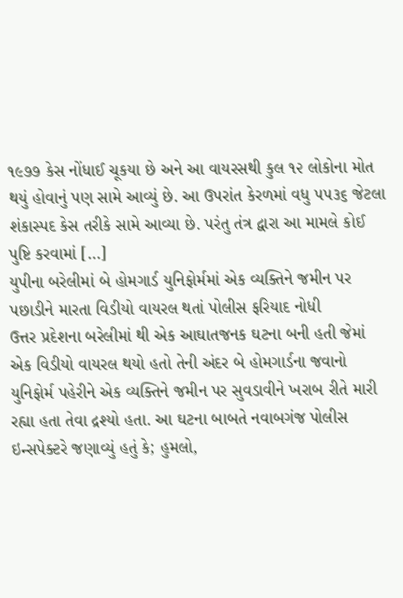૧૯૭૭ કેસ નોંધાઈ ચૂકયા છે અને આ વાયરસથી કુલ ૧૨ લોકોના મોત થયું હોવાનું પણ સામે આવ્યું છે. આ ઉપરાંત કેરળમાં વધુ ૫૫૩૬ જેટલા શંકાસ્પદ કેસ તરીકે સામે આવ્યા છે. પરંતુ તંત્ર દ્વારા આ મામલે કોઈ પુષ્ટિ કરવામાં […]
યુપીના બરેલીમાં બે હોમગાર્ડ યુનિફોર્મમાં એક વ્યક્તિને જમીન પર પછાડીને મારતા વિડીયો વાયરલ થતાં પોલીસ ફરિયાદ નોધી
ઉત્તર પ્રદેશના બરેલીમાં થી એક આઘાતજનક ઘટના બની હતી જેમાં એક વિડીયો વાયરલ થયો હતો તેની અંદર બે હોમગાર્ડના જવાનો યુનિફોર્મ પહેરીને એક વ્યક્તિને જમીન પર સુવડાવીને ખરાબ રીતે મારી રહ્યા હતા તેવા દ્રશ્યો હતા. આ ઘટના બાબતે નવાબગંજ પોલીસ ઇન્સપેક્ટરે જણાવ્યું હતું કે; હુમલો,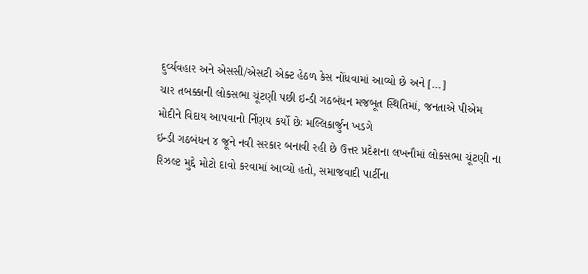દુર્વ્યવહાર અને એસસી/એસટી એક્ટ હેઠળ કેસ નોંધવામાં આવ્યો છે અને […]
ચાર તબક્કાની લોકસભા ચૂંટણી પછી ઇન્ડી ગઠબંધન મજબૂત સ્થિતિમાં, જનતાએ પીએમ મોદીને વિદાય આપવાનો ર્નિણય કર્યો છેઃ મલ્લિકાર્જુન ખડગે
ઇન્ડી ગઠબંધન ૪ જૂને નવી સરકાર બનાવી રહી છે ઉત્તર પ્રદેશના લખનૌમાં લોકસભા ચૂંટણી ના રિઝલ્ટ મુદ્દે મોટો દાવો કરવામાં આવ્યો હતો, સમાજવાદી પાર્ટીના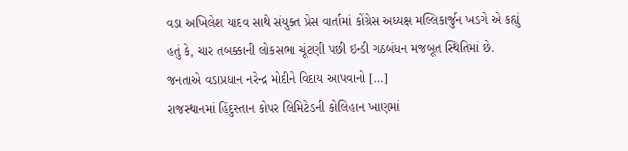વડા અખિલેશ યાદવ સાથે સંયુક્ત પ્રેસ વાર્તામાં કોંગ્રેસ અધ્યક્ષ મલ્લિકાર્જુન ખડગે એ કહ્યું હતું કે, ચાર તબક્કાની લોકસભા ચૂંટણી પછી ઇન્ડી ગઠબંધન મજબૂત સ્થિતિમાં છે. જનતાએ વડાપ્રધાન નરેન્દ્ર મોદીને વિદાય આપવાનો […]
રાજસ્થાનમાં હિંદુસ્તાન કોપર લિમિટેડની કોલિહાન ખાણમાં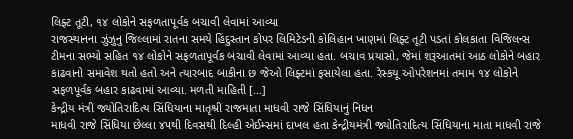લિફ્ટ તૂટી, ૧૪ લોકોને સફળતાપૂર્વક બચાવી લેવામાં આવ્યા
રાજસ્થાનના ઝુંઝુનુ જિલ્લામાં રાતના સમયે હિંદુસ્તાન કોપર લિમિટેડની કોલિહાન ખાણમાં લિફ્ટ તૂટી પડતાં કોલકાતા વિજિલન્સ ટીમના સભ્યો સહિત ૧૪ લોકોને સફળતાપૂર્વક બચાવી લેવામાં આવ્યા હતા. બચાવ પ્રયાસો, જેમાં શરૂઆતમાં આઠ લોકોને બહાર કાઢવાનો સમાવેશ થતો હતો અને ત્યારબાદ બાકીના છ જેઓ લિફ્ટમાં ફસાયેલા હતા. રેસ્કયૂ ઓપરેશનમાં તમામ ૧૪ લોકોને સફળપૂર્વક બહાર કાઢવામાં આવ્યા. મળતી માહિતી […]
કેન્દ્રીય મંત્રી જ્યોતિરાદિત્ય સિંધિયાના માતૃશ્રી રાજમાતા માધવી રાજે સિંધિયાનું નિધન
માધવી રાજે સિંધિયા છેલ્લા ૪૫થી દિવસથી દિલ્હી એઈમ્સમાં દાખલ હતા કેન્દ્રીયમંત્રી જ્યોતિરાદિત્ય સિંધિયાના માતા માધવી રાજે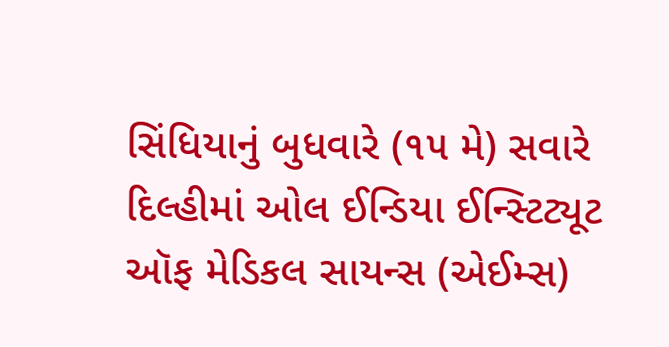સિંધિયાનું બુધવારે (૧૫ મે) સવારે દિલ્હીમાં ઓલ ઈન્ડિયા ઈન્સ્ટિટ્યૂટ ઑફ મેડિકલ સાયન્સ (એઈમ્સ)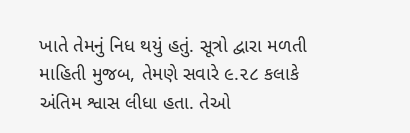ખાતે તેમનું નિધ થયું હતું. સૂત્રો દ્વારા મળતી માહિતી મુજબ, તેમણે સવારે ૯.૨૮ કલાકે અંતિમ શ્વાસ લીધા હતા. તેઓ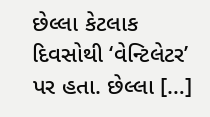છેલ્લા કેટલાક દિવસોથી ‘વેન્ટિલેટર’ પર હતા. છેલ્લા […]